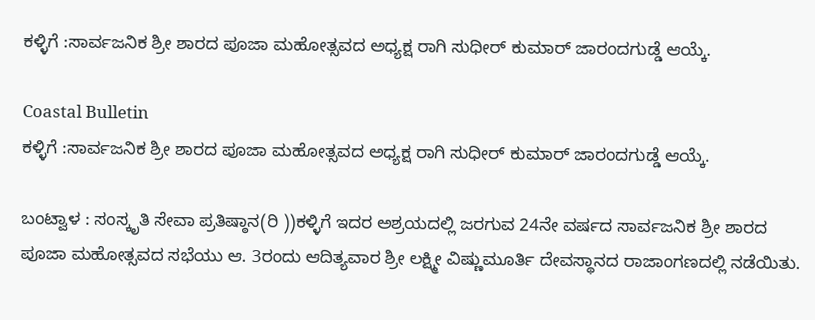ಕಳ್ಳಿಗೆ :ಸಾರ್ವಜನಿಕ ಶ್ರೀ ಶಾರದ ಪೂಜಾ ಮಹೋತ್ಸವದ ಅಧ್ಯಕ್ಷ ರಾಗಿ ಸುಧೀರ್ ಕುಮಾರ್ ಜಾರಂದಗುಡ್ಡೆ ಆಯ್ಕೆ.

Coastal Bulletin
ಕಳ್ಳಿಗೆ :ಸಾರ್ವಜನಿಕ ಶ್ರೀ ಶಾರದ ಪೂಜಾ ಮಹೋತ್ಸವದ ಅಧ್ಯಕ್ಷ ರಾಗಿ ಸುಧೀರ್ ಕುಮಾರ್ ಜಾರಂದಗುಡ್ಡೆ ಆಯ್ಕೆ.

ಬಂಟ್ವಾಳ : ಸಂಸ್ಕೃತಿ ಸೇವಾ ಪ್ರತಿಷ್ಠಾನ(ರಿ ))ಕಳ್ಳಿಗೆ ಇದರ ಅಶ್ರಯದಲ್ಲಿ ಜರಗುವ 24ನೇ ವರ್ಷದ ಸಾರ್ವಜನಿಕ ಶ್ರೀ ಶಾರದ ಪೂಜಾ ಮಹೋತ್ಸವದ ಸಭೆಯು ಆ. 3ರಂದು ಆದಿತ್ಯವಾರ ಶ್ರೀ ಲಕ್ಷ್ಮೀ ವಿಷ್ಣುಮೂರ್ತಿ ದೇವಸ್ಥಾನದ ರಾಜಾಂಗಣದಲ್ಲಿ ನಡೆಯಿತು.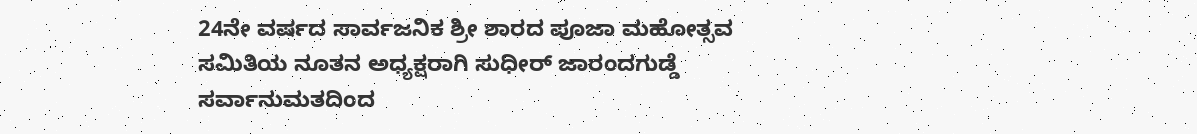24ನೇ ವರ್ಷದ ಸಾರ್ವಜನಿಕ ಶ್ರೀ ಶಾರದ ಪೂಜಾ ಮಹೋತ್ಸವ ಸಮಿತಿಯ ನೂತನ ಅಧ್ಯಕ್ಷರಾಗಿ ಸುಧೀರ್ ಜಾರಂದಗುಡ್ಡೆ ಸರ್ವಾನುಮತದಿಂದ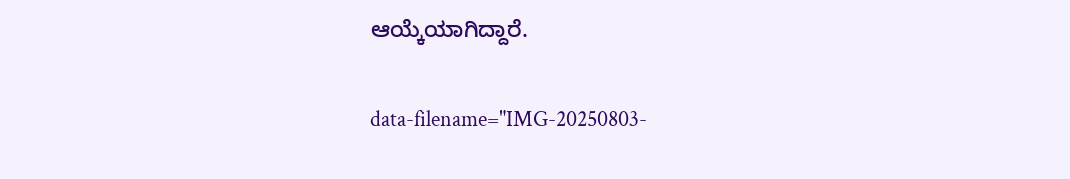ಆಯ್ಕೆಯಾಗಿದ್ದಾರೆ.

data-filename="IMG-20250803-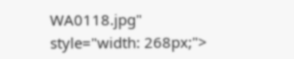WA0118.jpg" style="width: 268px;">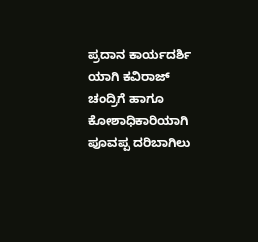ಪ್ರದಾನ ಕಾರ್ಯದರ್ಶಿ ಯಾಗಿ ಕವಿರಾಜ್ ಚಂದ್ರಿಗೆ ಹಾಗೂ ಕೋಶಾಧಿಕಾರಿಯಾಗಿ ಪೂವಪ್ಪ ದರಿಬಾಗಿಲು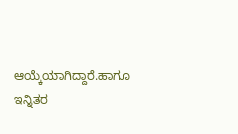ಆಯ್ಕೆಯಾಗಿದ್ದಾರೆ.ಹಾಗೂ ಇನ್ನಿತರ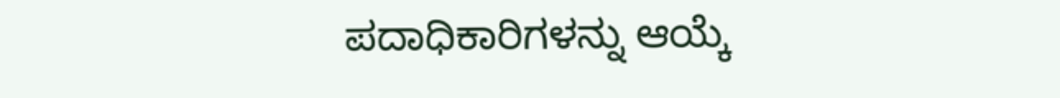ಪದಾಧಿಕಾರಿಗಳನ್ನು ಆಯ್ಕೆ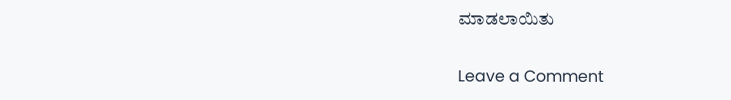ಮಾಡಲಾಯಿತು

Leave a Comment